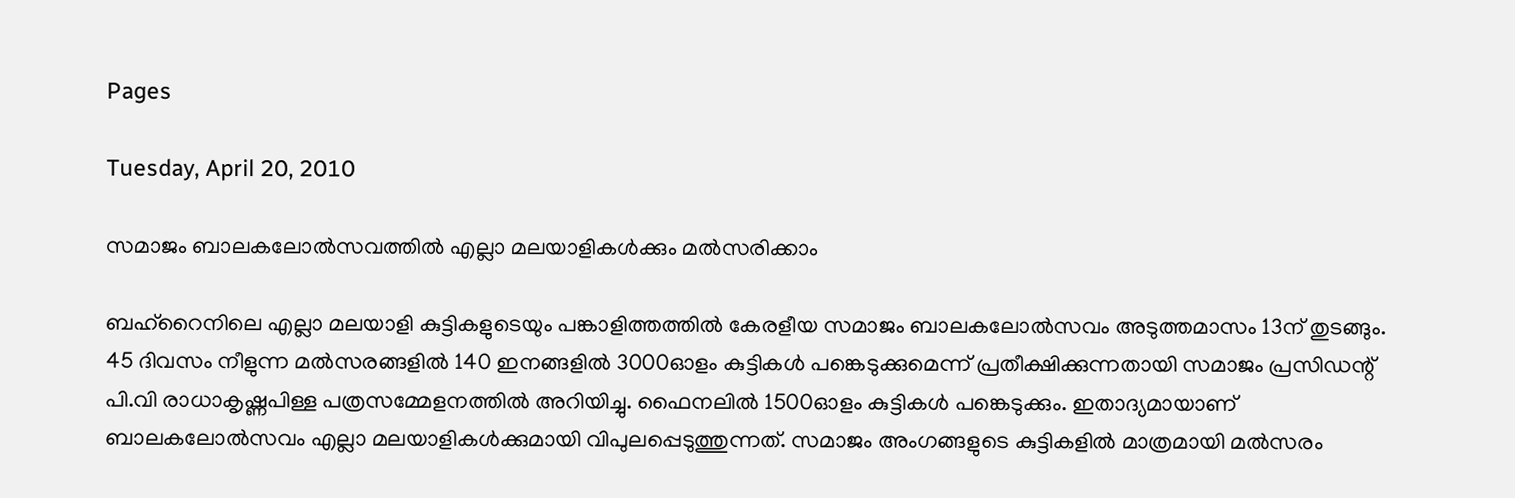Pages

Tuesday, April 20, 2010

സമാജം ബാലകലോല്‍സവത്തില്‍ എല്ലാ മലയാളികള്‍ക്കും മല്‍സരിക്കാം

ബഹ്റൈനിലെ എല്ലാ മലയാളി കുട്ടികളുടെയും പങ്കാളിത്തത്തില്‍ കേരളീയ സമാജം ബാലകലോല്‍സവം അടുത്തമാസം 13ന് തുടങ്ങും. 45 ദിവസം നീളുന്ന മല്‍സരങ്ങളില്‍ 140 ഇനങ്ങളില്‍ 3000ഓളം കുട്ടികള്‍ പങ്കെടുക്കുമെന്ന് പ്രതീക്ഷിക്കുന്നതായി സമാജം പ്രസിഡന്റ് പി.വി രാധാകൃഷ്ണപിള്ള പത്രസമ്മേളനത്തില്‍ അറിയിച്ചു. ഫൈനലില്‍ 1500ഓളം കുട്ടികള്‍ പങ്കെടുക്കും. ഇതാദ്യമായാണ് ബാലകലോല്‍സവം എല്ലാ മലയാളികള്‍ക്കുമായി വിപുലപ്പെടുത്തുന്നത്. സമാജം അംഗങ്ങളുടെ കുട്ടികളില്‍ മാത്രമായി മല്‍സരം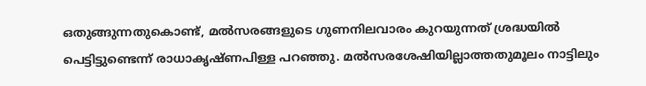ഒതുങ്ങുന്നതുകൊണ്ട്, മല്‍സരങ്ങളുടെ ഗുണനിലവാരം കുറയുന്നത് ശ്രദ്ധയില്‍ പെട്ടിട്ടുണ്ടെന്ന് രാധാകൃഷ്ണപിള്ള പറഞ്ഞു. മല്‍സരശേഷിയില്ലാത്തതുമൂലം നാട്ടിലും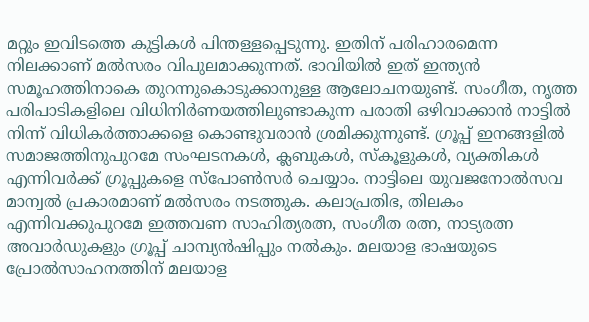മറ്റും ഇവിടത്തെ കുട്ടികള്‍ പിന്തള്ളപ്പെടുന്നു. ഇതിന് പരിഹാരമെന്ന നിലക്കാണ് മല്‍സരം വിപുലമാക്കുന്നത്. ഭാവിയില്‍ ഇത് ഇന്ത്യന്‍ സമൂഹത്തിനാകെ തുറന്നുകൊടുക്കാനുള്ള ആലോചനയുണ്ട്. സംഗീത, നൃത്ത പരിപാടികളിലെ വിധിനിര്‍ണയത്തിലുണ്ടാകുന്ന പരാതി ഒഴിവാക്കാന്‍ നാട്ടില്‍ നിന്ന് വിധികര്‍ത്താക്കളെ കൊണ്ടുവരാന്‍ ശ്രമിക്കുന്നുണ്ട്. ഗ്രൂപ്പ് ഇനങ്ങളില്‍ സമാജത്തിനുപുറമേ സംഘടനകള്‍, ക്ലബുകള്‍, സ്കൂളുകള്‍, വ്യക്തികള്‍ എന്നിവര്‍ക്ക് ഗ്രൂപ്പുകളെ സ്പോണ്‍സര്‍ ചെയ്യാം. നാട്ടിലെ യുവജനോല്‍സവ മാന്വല്‍ പ്രകാരമാണ് മല്‍സരം നടത്തുക. കലാപ്രതിഭ, തിലകം എന്നിവക്കുപുറമേ ഇത്തവണ സാഹിത്യരത്ന, സംഗീത രത്ന, നാട്യരത്ന അവാര്‍ഡുകളും ഗ്രൂപ്പ് ചാമ്പ്യന്‍ഷിപ്പും നല്‍കും. മലയാള ഭാഷയുടെ പ്രോല്‍സാഹനത്തിന് മലയാള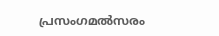പ്രസംഗമല്‍സരം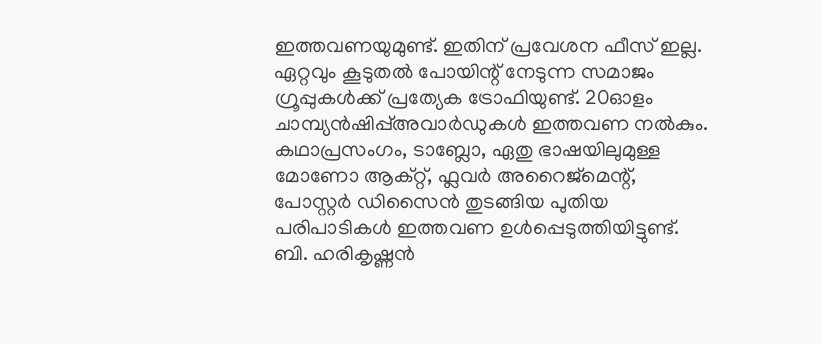ഇത്തവണയുമുണ്ട്. ഇതിന് പ്രവേശന ഫീസ് ഇല്ല. ഏറ്റവും കൂടുതല്‍ പോയിന്റ് നേടുന്ന സമാജം ഗ്രൂപ്പുകള്‍ക്ക് പ്രത്യേക ട്രോഫിയുണ്ട്. 20ഓളം ചാമ്പ്യന്‍ഷിപ്പ്അവാര്‍ഡുകള്‍ ഇത്തവണ നല്‍കും. കഥാപ്രസംഗം, ടാബ്ലോ, ഏതു ഭാഷയിലുമുള്ള മോണോ ആക്റ്റ്, ഫ്ലവര്‍ അറൈജ്മെന്റ്, പോസ്റ്റര്‍ ഡിസൈന്‍ തുടങ്ങിയ പുതിയ പരിപാടികള്‍ ഇത്തവണ ഉള്‍പ്പെടുത്തിയിട്ടുണ്ട്. ബി. ഹരികൃഷ്ണന്‍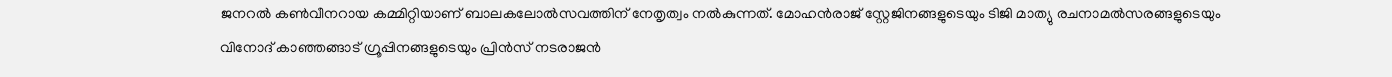ജനറല്‍ കണ്‍വീനറായ കമ്മിറ്റിയാണ് ബാലകലോല്‍സവത്തിന് നേതൃത്വം നല്‍കുന്നത്. മോഹന്‍രാജ് സ്റ്റേജിനങ്ങളുടെയും ടിജി മാത്യു രചനാമല്‍സരങ്ങളുടെയും വിനോദ് കാഞ്ഞങ്ങാട് ഗ്രൂപ്പിനങ്ങളുടെയും പ്രിന്‍സ് നടരാജന്‍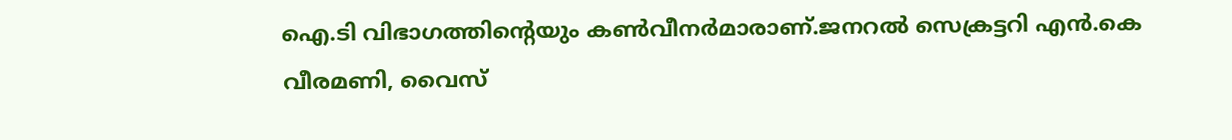ഐ.ടി വിഭാഗത്തിന്റെയും കണ്‍വീനര്‍മാരാണ്.ജനറല്‍ സെക്രട്ടറി എന്‍.കെ വീരമണി, വൈസ്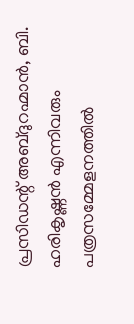പ്രസിഡന്റ് അബ്ദുറഹ്മാന്‍, ബി. ഹരികൃഷ്ണന്‍ എന്നിവരും പത്രസമ്മേളനത്തില്‍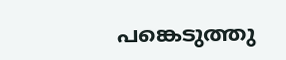പങ്കെടുത്തു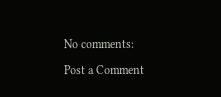No comments:

Post a Comment